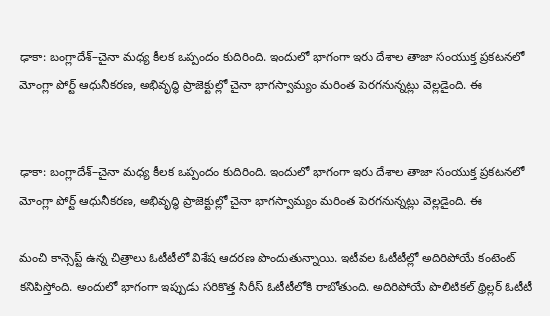ఢాకా: బంగ్లాదేశ్–చైనా మధ్య కీలక ఒప్పందం కుదిరింది. ఇందులో భాగంగా ఇరు దేశాల తాజా సంయుక్త ప్రకటనలో మోంగ్లా పోర్ట్ ఆధునీకరణ, అభివృద్ధి ప్రాజెక్టుల్లో చైనా భాగస్వామ్యం మరింత పెరగనున్నట్లు వెల్లడైంది. ఈ


ఢాకా: బంగ్లాదేశ్–చైనా మధ్య కీలక ఒప్పందం కుదిరింది. ఇందులో భాగంగా ఇరు దేశాల తాజా సంయుక్త ప్రకటనలో మోంగ్లా పోర్ట్ ఆధునీకరణ, అభివృద్ధి ప్రాజెక్టుల్లో చైనా భాగస్వామ్యం మరింత పెరగనున్నట్లు వెల్లడైంది. ఈ

మంచి కాన్సెప్ట్ ఉన్న చిత్రాలు ఓటీటీలో విశేష ఆదరణ పొందుతున్నాయి. ఇటీవల ఓటీటీల్లో అదిరిపోయే కంటెంట్ కనిపిస్తోంది. అందులో భాగంగా ఇప్పుడు సరికొత్త సిరీస్ ఓటీటీలోకి రాబోతుంది. అదిరిపోయే పొలిటికల్ థ్రిల్లర్ ఓటీటీ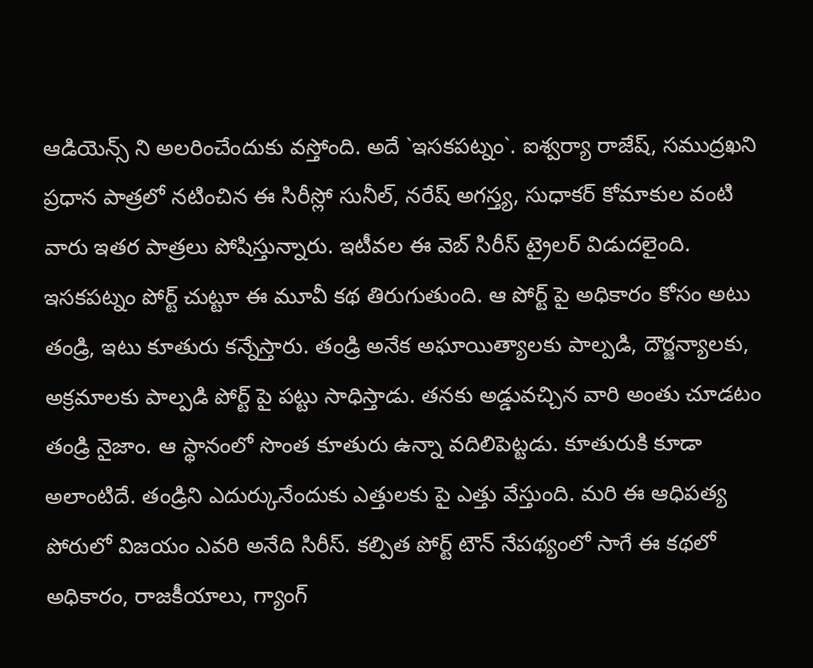ఆడియెన్స్ ని అలరించేందుకు వస్తోంది. అదే `ఇసకపట్నం`. ఐశ్వర్యా రాజేష్, సముద్రఖని ప్రధాన పాత్రలో నటించిన ఈ సిరీస్లో సునీల్, నరేష్ అగస్త్య, సుధాకర్ కోమాకుల వంటి వారు ఇతర పాత్రలు పోషిస్తున్నారు. ఇటీవల ఈ వెబ్ సిరీస్ ట్రైలర్ విడుదలైంది. ఇసకపట్నం పోర్ట్ చుట్టూ ఈ మూవీ కథ తిరుగుతుంది. ఆ పోర్ట్ పై అధికారం కోసం అటు తండ్రి, ఇటు కూతురు కన్నేస్తారు. తండ్రి అనేక అఘాయిత్యాలకు పాల్పడి, దౌర్జన్యాలకు, అక్రమాలకు పాల్పడి పోర్ట్ పై పట్టు సాధిస్తాడు. తనకు అడ్డువచ్చిన వారి అంతు చూడటం తండ్రి నైజాం. ఆ స్థానంలో సొంత కూతురు ఉన్నా వదిలిపెట్టడు. కూతురుకి కూడా అలాంటిదే. తండ్రిని ఎదుర్కునేందుకు ఎత్తులకు పై ఎత్తు వేస్తుంది. మరి ఈ ఆధిపత్య పోరులో విజయం ఎవరి అనేది సిరీస్. కల్పిత పోర్ట్ టౌన్ నేపథ్యంలో సాగే ఈ కథలో అధికారం, రాజకీయాలు, గ్యాంగ్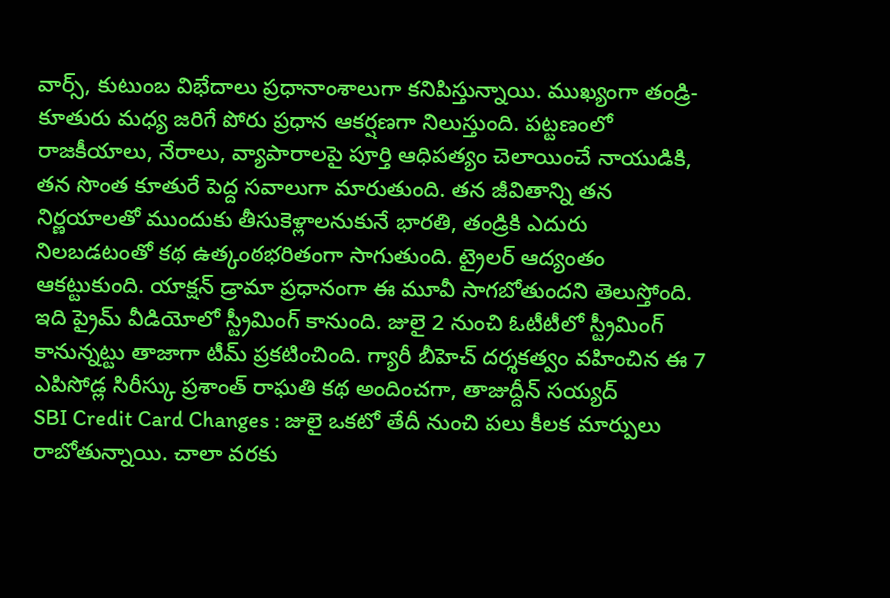వార్స్, కుటుంబ విభేదాలు ప్రధానాంశాలుగా కనిపిస్తున్నాయి. ముఖ్యంగా తండ్రి-కూతురు మధ్య జరిగే పోరు ప్రధాన ఆకర్షణగా నిలుస్తుంది. పట్టణంలో రాజకీయాలు, నేరాలు, వ్యాపారాలపై పూర్తి ఆధిపత్యం చెలాయించే నాయుడికి, తన సొంత కూతురే పెద్ద సవాలుగా మారుతుంది. తన జీవితాన్ని తన నిర్ణయాలతో ముందుకు తీసుకెళ్లాలనుకునే భారతి, తండ్రికి ఎదురు నిలబడటంతో కథ ఉత్కంఠభరితంగా సాగుతుంది. ట్రైలర్ ఆద్యంతం ఆకట్టుకుంది. యాక్షన్ డ్రామా ప్రధానంగా ఈ మూవీ సాగబోతుందని తెలుస్తోంది. ఇది ప్రైమ్ వీడియోలో స్ట్రీమింగ్ కానుంది. జులై 2 నుంచి ఓటీటీలో స్ట్రీమింగ్ కానున్నట్టు తాజాగా టీమ్ ప్రకటించింది. గ్యారీ బీహెచ్ దర్శకత్వం వహించిన ఈ 7 ఎపిసోడ్ల సిరీస్కు ప్రశాంత్ రాఘతి కథ అందించగా, తాజుద్దీన్ సయ్యద్
SBI Credit Card Changes : జులై ఒకటో తేదీ నుంచి పలు కీలక మార్పులు రాబోతున్నాయి. చాలా వరకు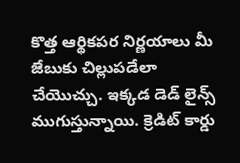కొత్త ఆర్థికపర నిర్ణయాలు మీ జేబుకు చిల్లుపడేలా చేయొచ్చు. ఇక్కడ డెడ్ లైన్స్ ముగుస్తున్నాయి. క్రెడిట్ కార్డు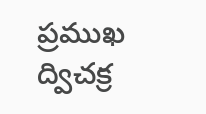ప్రముఖ ద్విచక్ర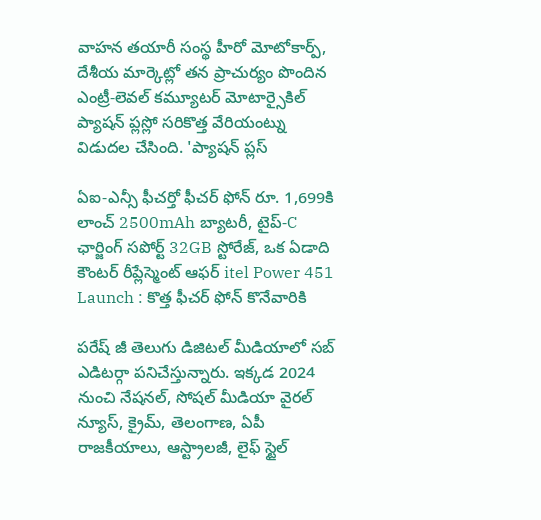వాహన తయారీ సంస్థ హీరో మోటోకార్ప్, దేశీయ మార్కెట్లో తన ప్రాచుర్యం పొందిన ఎంట్రీ-లెవల్ కమ్యూటర్ మోటార్సైకిల్ ప్యాషన్ ప్లస్లో సరికొత్త వేరియంట్ను విడుదల చేసింది. 'ప్యాషన్ ప్లస్

ఏఐ-ఎన్సీ ఫీచర్తో ఫీచర్ ఫోన్ రూ. 1,699కి లాంచ్ 2500mAh బ్యాటరీ, టైప్-C ఛార్జింగ్ సపోర్ట్ 32GB స్టోరేజ్, ఒక ఏడాది కౌంటర్ రీప్లేస్మెంట్ ఆఫర్ itel Power 451 Launch : కొత్త ఫీచర్ ఫోన్ కొనేవారికి

పరేష్ జీ తెలుగు డిజిటల్ మీడియాలో సబ్ ఎడిటర్గా పనిచేస్తున్నారు. ఇక్కడ 2024 నుంచి నేషనల్, సోషల్ మీడియా వైరల్ న్యూస్, క్రైమ్, తెలంగాణ, ఏపీ రాజకీయాలు, ఆస్ట్రాలజీ, లైఫ్ స్టైల్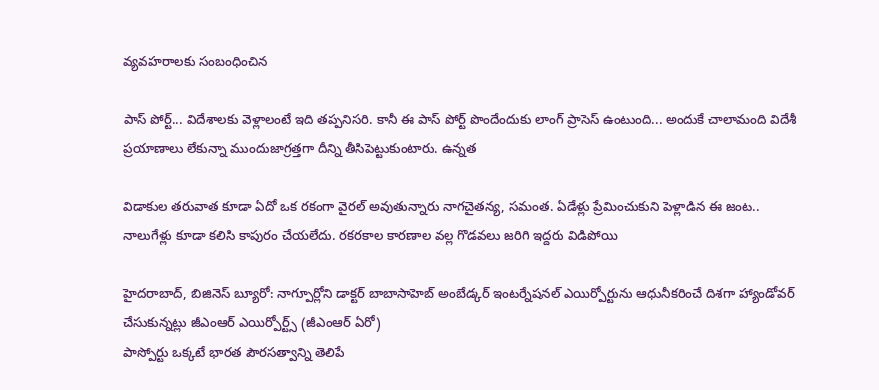వ్యవహరాలకు సంబంధించిన

పాస్ పోర్ట్... విదేశాలకు వెళ్లాలంటే ఇది తప్పనిసరి. కానీ ఈ పాస్ పోర్ట్ పొందేందుకు లాంగ్ ప్రాసెస్ ఉంటుంది... అందుకే చాలామంది విదేశీ ప్రయాణాలు లేకున్నా ముందుజాగ్రత్తగా దీన్ని తీసిపెట్టుకుంటారు. ఉన్నత

విడాకుల తరువాత కూడా ఏదో ఒక రకంగా వైరల్ అవుతున్నారు నాగచైతన్య, సమంత. ఏడేళ్లు ప్రేమించుకుని పెళ్లాడిన ఈ జంట.. నాలుగేళ్లు కూడా కలిసి కాపురం చేయలేదు. రకరకాల కారణాల వల్ల గొడవలు జరిగి ఇద్దరు విడిపోయి

హైదరాబాద్, బిజినెస్ బ్యూరో: నాగ్పూర్లోని డాక్టర్ బాబాసాహెబ్ అంబేడ్కర్ ఇంటర్నేషనల్ ఎయిర్పోర్టును ఆధునీకరించే దిశగా హ్యాండోవర్ చేసుకున్నట్లు జీఎంఆర్ ఎయిర్పోర్ట్స్ (జీఎంఆర్ ఏరో)
పాస్పోర్టు ఒక్కటే భారత పౌరసత్వాన్ని తెలిపే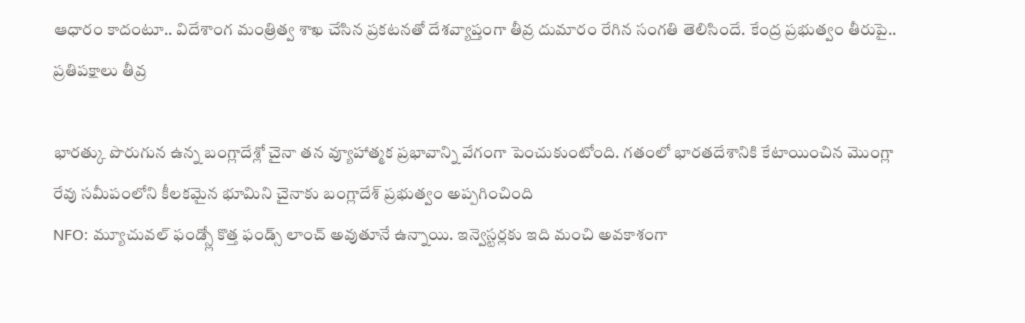ఆధారం కాదంటూ.. విదేశాంగ మంత్రిత్వ శాఖ చేసిన ప్రకటనతో దేశవ్యాప్తంగా తీవ్ర దుమారం రేగిన సంగతి తెలిసిందే. కేంద్ర ప్రభుత్వం తీరుపై.. ప్రతిపక్షాలు తీవ్ర

భారత్కు పొరుగున ఉన్న బంగ్లాదేశ్లో చైనా తన వ్యూహాత్మక ప్రభావాన్ని వేగంగా పెంచుకుంటోంది. గతంలో భారతదేశానికి కేటాయించిన మొంగ్లా రేవు సమీపంలోని కీలకమైన భూమిని చైనాకు బంగ్లాదేశ్ ప్రభుత్వం అప్పగించింది
NFO: మ్యూచువల్ ఫండ్స్లో కొత్త ఫండ్స్ లాంచ్ అవుతూనే ఉన్నాయి. ఇన్వెస్టర్లకు ఇది మంచి అవకాశంగా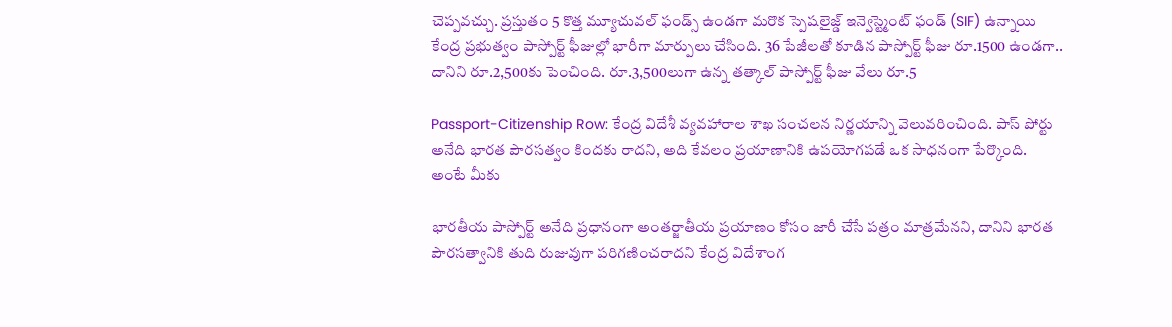చెప్పవచ్చు. ప్రస్తుతం 5 కొత్త మ్యూచువల్ ఫండ్స్ ఉండగా మరొక స్పెషలైజ్డ్ ఇన్వెస్ట్మెంట్ ఫండ్ (SIF) ఉన్నాయి
కేంద్ర ప్రభుత్వం పాస్పోర్ట్ ఫీజుల్లో భారీగా మార్పులు చేసింది. 36 పేజీలతో కూడిన పాస్పోర్ట్ ఫీజు రూ.1500 ఉండగా.. దానిని రూ.2,500కు పెంచింది. రూ.3,500లుగా ఉన్న తత్కాల్ పాస్పోర్ట్ ఫీజు వేలు రూ.5

Passport-Citizenship Row: కేంద్ర విదేశీ వ్యవహారాల శాఖ సంచలన నిర్ణయాన్ని వెలువరించింది. పాస్ పోర్టు అనేది భారత పౌరసత్వం కిందకు రాదని, అది కేవలం ప్రయాణానికి ఉపయోగపడే ఒక సాధనంగా పేర్కొంది. అంటే మీకు

భారతీయ పాస్పోర్ట్ అనేది ప్రధానంగా అంతర్జాతీయ ప్రయాణం కోసం జారీ చేసే పత్రం మాత్రమేనని, దానిని భారత పౌరసత్వానికి తుది రుజువుగా పరిగణించరాదని కేంద్ర విదేశాంగ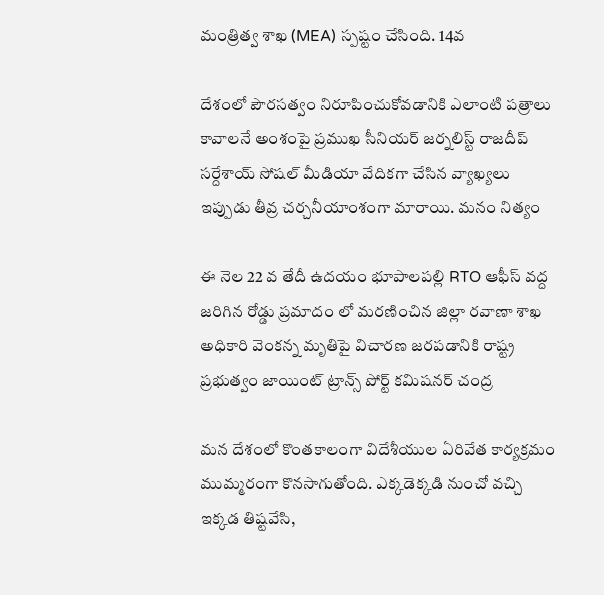మంత్రిత్వ శాఖ (MEA) స్పష్టం చేసింది. 14వ

దేశంలో పౌరసత్వం నిరూపించుకోవడానికి ఎలాంటి పత్రాలు కావాలనే అంశంపై ప్రముఖ సీనియర్ జర్నలిస్ట్ రాజదీప్ సర్దేశాయ్ సోషల్ మీడియా వేదికగా చేసిన వ్యాఖ్యలు ఇప్పుడు తీవ్ర చర్చనీయాంశంగా మారాయి. మనం నిత్యం

ఈ నెల 22 వ తేదీ ఉదయం భూపాలపల్లి RTO ఆఫీస్ వద్ద జరిగిన రోడ్డు ప్రమాదం లో మరణించిన జిల్లా రవాణా శాఖ అధికారి వెంకన్న మృతిపై విచారణ జరపడానికి రాష్ట్ర ప్రభుత్వం జాయింట్ ట్రాన్స్ పోర్ట్ కమిషనర్ చంద్ర

మన దేశంలో కొంతకాలంగా విదేశీయుల ఏరివేత కార్యక్రమం ముమ్మరంగా కొనసాగుతోంది. ఎక్కడెక్కడి నుంచో వచ్చి ఇక్కడ తిష్టవేసి,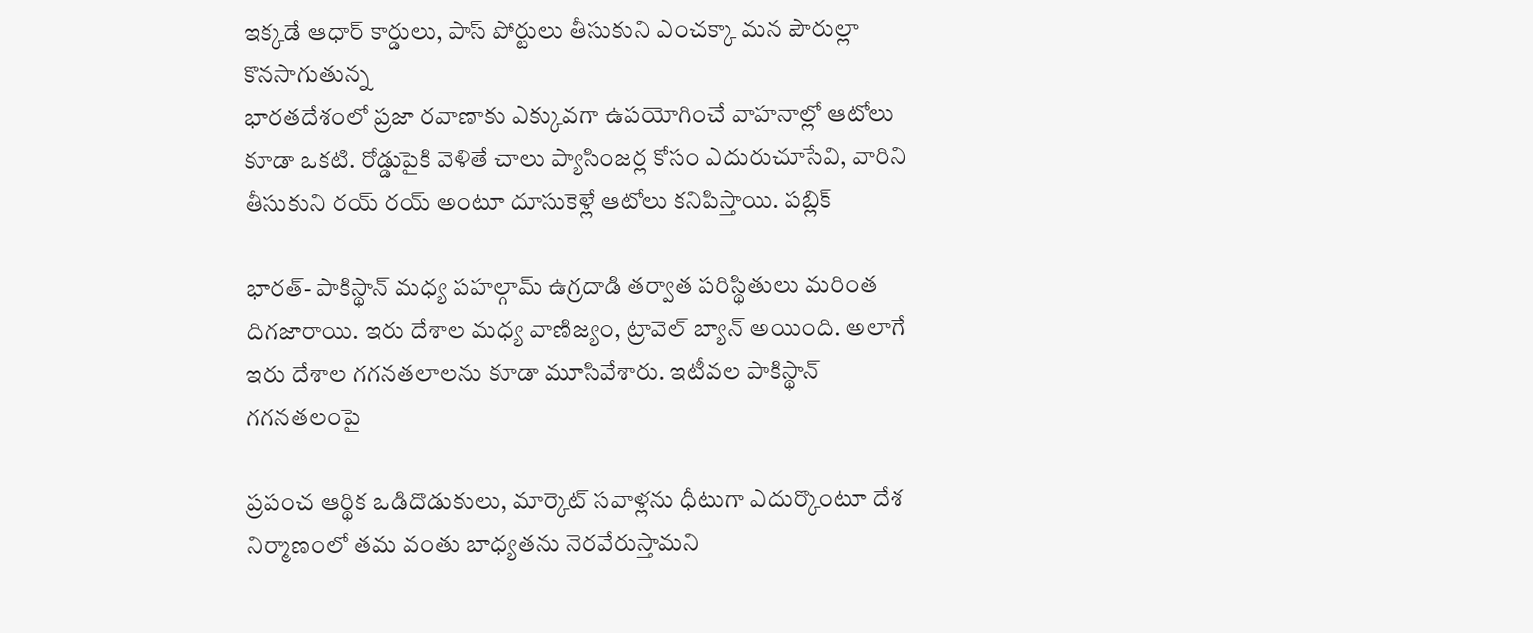ఇక్కడే ఆధార్ కార్డులు, పాస్ పోర్టులు తీసుకుని ఎంచక్కా మన పౌరుల్లా కొనసాగుతున్న
భారతదేశంలో ప్రజా రవాణాకు ఎక్కువగా ఉపయోగించే వాహనాల్లో ఆటోలు కూడా ఒకటి. రోడ్డుపైకి వెళితే చాలు ప్యాసింజర్ల కోసం ఎదురుచూసేవి, వారిని తీసుకుని రయ్ రయ్ అంటూ దూసుకెళ్లే ఆటోలు కనిపిస్తాయి. పబ్లిక్

భారత్- పాకిస్థాన్ మధ్య పహల్గామ్ ఉగ్రదాడి తర్వాత పరిస్థితులు మరింత దిగజారాయి. ఇరు దేశాల మధ్య వాణిజ్యం, ట్రావెల్ బ్యాన్ అయింది. అలాగే ఇరు దేశాల గగనతలాలను కూడా మూసివేశారు. ఇటీవల పాకిస్థాన్ గగనతలంపై

ప్రపంచ ఆర్థిక ఒడిదొడుకులు, మార్కెట్ సవాళ్లను ధీటుగా ఎదుర్కొంటూ దేశ నిర్మాణంలో తమ వంతు బాధ్యతను నెరవేరుస్తామని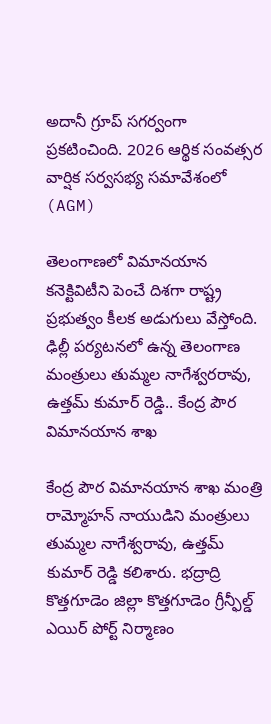అదానీ గ్రూప్ సగర్వంగా ప్రకటించింది. 2026 ఆర్థిక సంవత్సర వార్షిక సర్వసభ్య సమావేశంలో (AGM)

తెలంగాణలో విమానయాన కనెక్టివిటీని పెంచే దిశగా రాష్ట్ర ప్రభుత్వం కీలక అడుగులు వేస్తోంది. ఢిల్లీ పర్యటనలో ఉన్న తెలంగాణ మంత్రులు తుమ్మల నాగేశ్వరరావు, ఉత్తమ్ కుమార్ రెడ్డి.. కేంద్ర పౌర విమానయాన శాఖ

కేంద్ర పౌర విమానయాన శాఖ మంత్రి రామ్మోహన్ నాయుడిని మంత్రులు తుమ్మల నాగేశ్వరావు, ఉత్తమ్ కుమార్ రెడ్డి కలిశారు. భద్రాద్రి కొత్తగూడెం జిల్లా కొత్తగూడెం గ్రీన్ఫీల్డ్ ఎయిర్ పోర్ట్ నిర్మాణం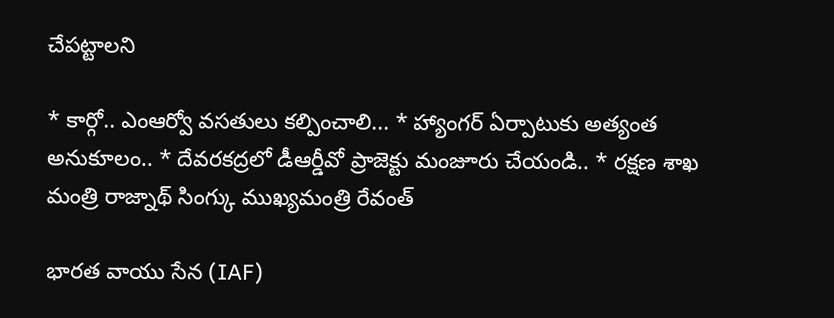చేపట్టాలని

* కార్గో.. ఎంఆర్వో వసతులు కల్పించాలి... * హ్యాంగర్ ఏర్పాటుకు అత్యంత అనుకూలం.. * దేవరకద్రలో డీఆర్డీవో ప్రాజెక్టు మంజూరు చేయండి.. * రక్షణ శాఖ మంత్రి రాజ్నాథ్ సింగ్కు ముఖ్యమంత్రి రేవంత్

భారత వాయు సేన (IAF)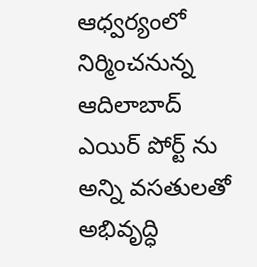ఆధ్వర్యంలో నిర్మించనున్న ఆదిలాబాద్ ఎయిర్ పోర్ట్ ను అన్ని వసతులతో అభివృద్ధి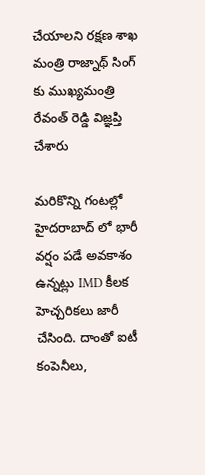చేయాలని రక్షణ శాఖ మంత్రి రాజ్నాథ్ సింగ్ కు ముఖ్యమంత్రి రేవంత్ రెడ్డి విజ్ఞప్తి చేశారు

మరికొన్ని గంటల్లో హైదరాబాద్ లో భారీ వర్షం పడే అవకాశం ఉన్నట్లు IMD కీలక హెచ్చరికలు జారీ చేసింది. దాంతో ఐటీ కంపెనీలు,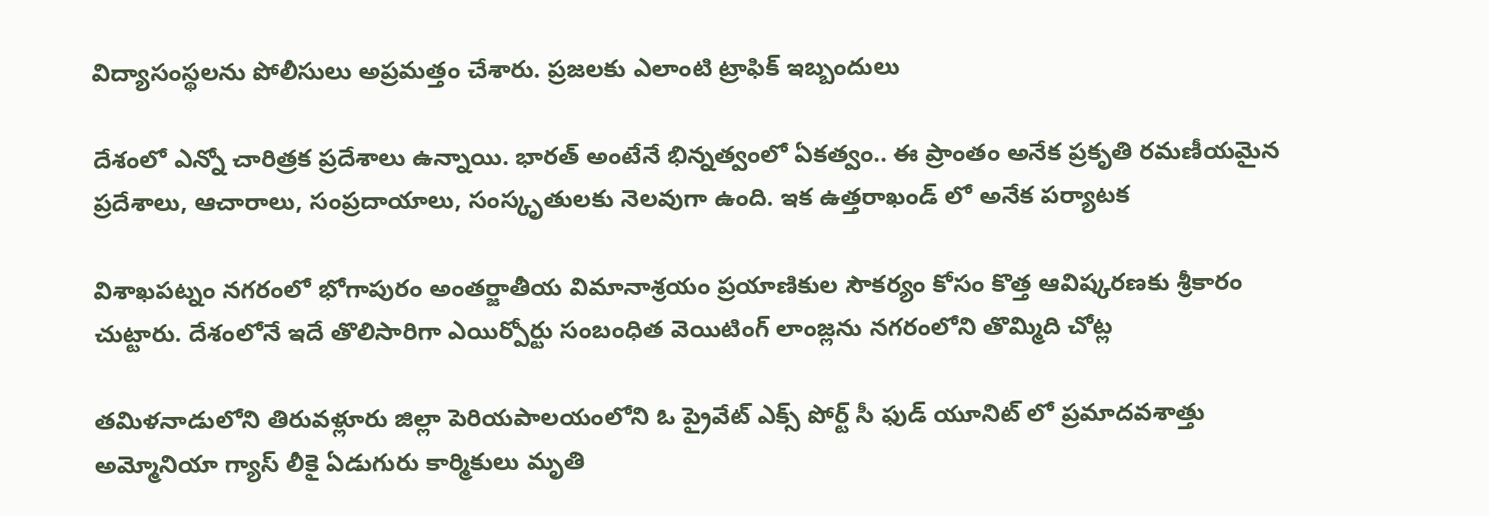విద్యాసంస్థలను పోలీసులు అప్రమత్తం చేశారు. ప్రజలకు ఎలాంటి ట్రాఫిక్ ఇబ్బందులు

దేశంలో ఎన్నో చారిత్రక ప్రదేశాలు ఉన్నాయి. భారత్ అంటేనే భిన్నత్వంలో ఏకత్వం.. ఈ ప్రాంతం అనేక ప్రకృతి రమణీయమైన ప్రదేశాలు, ఆచారాలు, సంప్రదాయాలు, సంస్కృతులకు నెలవుగా ఉంది. ఇక ఉత్తరాఖండ్ లో అనేక పర్యాటక

విశాఖపట్నం నగరంలో భోగాపురం అంతర్జాతీయ విమానాశ్రయం ప్రయాణికుల సౌకర్యం కోసం కొత్త ఆవిష్కరణకు శ్రీకారం చుట్టారు. దేశంలోనే ఇదే తొలిసారిగా ఎయిర్పోర్టు సంబంధిత వెయిటింగ్ లాంజ్లను నగరంలోని తొమ్మిది చోట్ల

తమిళనాడులోని తిరువళ్లూరు జిల్లా పెరియపాలయంలోని ఓ ప్రైవేట్ ఎక్స్ పోర్ట్ సీ ఫుడ్ యూనిట్ లో ప్రమాదవశాత్తు అమ్మోనియా గ్యాస్ లీకై ఏడుగురు కార్మికులు మృతి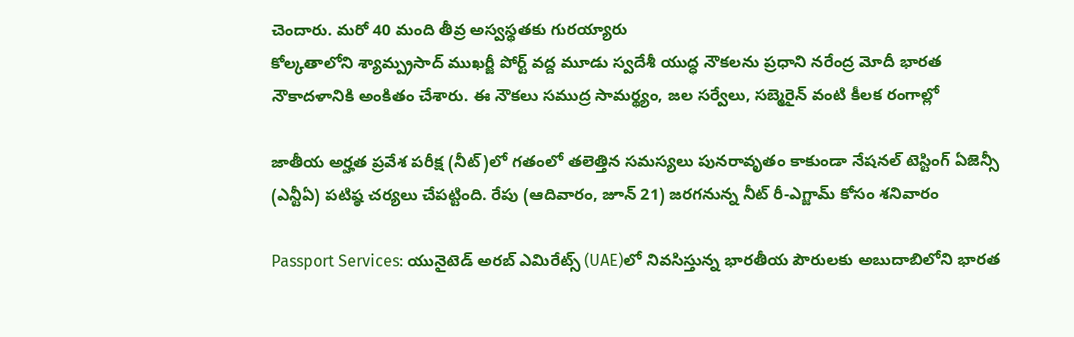చెందారు. మరో 40 మంది తీవ్ర అస్వస్థతకు గురయ్యారు
కోల్కతాలోని శ్యామ్ప్రసాద్ ముఖర్జీ పోర్ట్ వద్ద మూడు స్వదేశీ యుద్ధ నౌకలను ప్రధాని నరేంద్ర మోదీ భారత నౌకాదళానికి అంకితం చేశారు. ఈ నౌకలు సముద్ర సామర్థ్యం, జల సర్వేలు, సబ్మెరైన్ వంటి కీలక రంగాల్లో

జాతీయ అర్హత ప్రవేశ పరీక్ష (నీట్)లో గతంలో తలెత్తిన సమస్యలు పునరావృతం కాకుండా నేషనల్ టెస్టింగ్ ఏజెన్సీ (ఎన్టీఏ) పటిష్ఠ చర్యలు చేపట్టింది. రేపు (ఆదివారం, జూన్ 21) జరగనున్న నీట్ రీ-ఎగ్జామ్ కోసం శనివారం

Passport Services: యునైటెడ్ అరబ్ ఎమిరేట్స్ (UAE)లో నివసిస్తున్న భారతీయ పౌరులకు అబుదాబిలోని భారత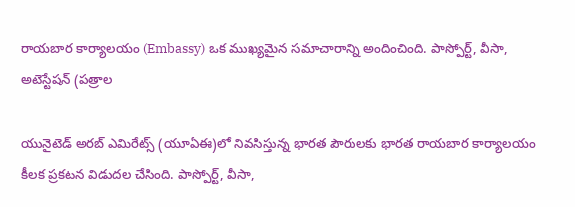రాయబార కార్యాలయం (Embassy) ఒక ముఖ్యమైన సమాచారాన్ని అందించింది. పాస్పోర్ట్, వీసా, అటెస్టేషన్ (పత్రాల

యునైటెడ్ అరబ్ ఎమిరేట్స్ (యూఏఈ)లో నివసిస్తున్న భారత పౌరులకు భారత రాయబార కార్యాలయం కీలక ప్రకటన విడుదల చేసింది. పాస్పోర్ట్, వీసా,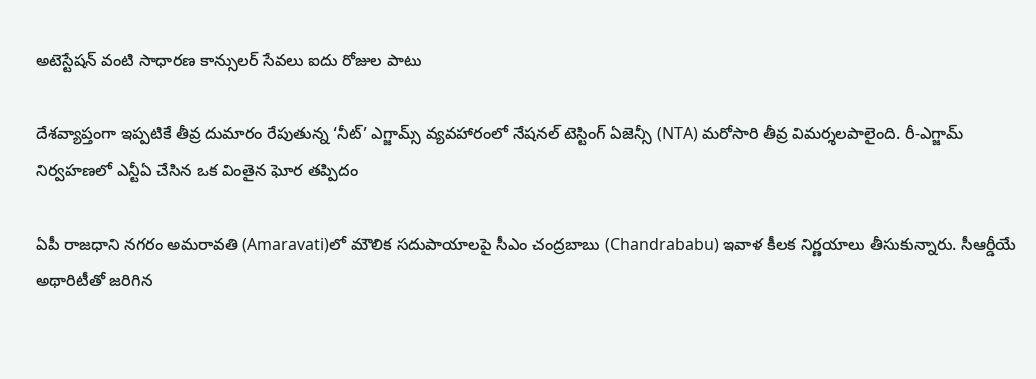అటెస్టేషన్ వంటి సాధారణ కాన్సులర్ సేవలు ఐదు రోజుల పాటు

దేశవ్యాప్తంగా ఇప్పటికే తీవ్ర దుమారం రేపుతున్న ‘నీట్’ ఎగ్జామ్స్ వ్యవహారంలో నేషనల్ టెస్టింగ్ ఏజెన్సీ (NTA) మరోసారి తీవ్ర విమర్శలపాలైంది. రీ-ఎగ్జామ్ నిర్వహణలో ఎన్టీఏ చేసిన ఒక వింతైన ఘోర తప్పిదం

ఏపీ రాజధాని నగరం అమరావతి (Amaravati)లో మౌలిక సదుపాయాలపై సీఎం చంద్రబాబు (Chandrababu) ఇవాళ కీలక నిర్ణయాలు తీసుకున్నారు. సీఆర్డీయే అథారిటీతో జరిగిన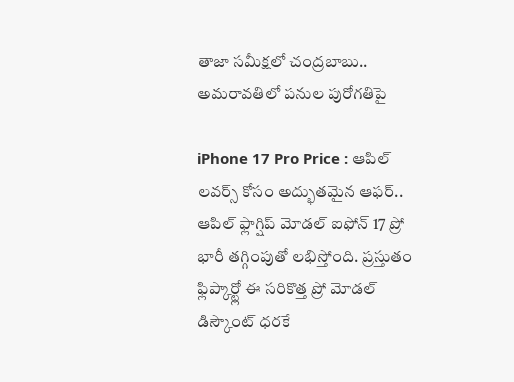తాజా సమీక్షలో చంద్రబాబు.. అమరావతిలో పనుల పురోగతిపై

iPhone 17 Pro Price : ఆపిల్ లవర్స్ కోసం అద్భుతమైన ఆఫర్.. ఆపిల్ ఫ్లాగ్షిప్ మోడల్ ఐఫోన్ 17 ప్రో భారీ తగ్గింపుతో లభిస్తోంది. ప్రస్తుతం ఫ్లిప్కార్ట్లో ఈ సరికొత్త ప్రో మోడల్ డిస్కౌంట్ ధరకే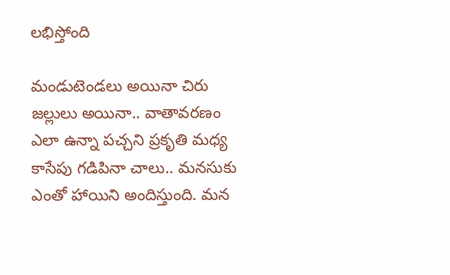లభిస్తోంది

మండుటెండలు అయినా చిరు జల్లులు అయినా.. వాతావరణం ఎలా ఉన్నా పచ్చని ప్రకృతి మధ్య కాసేపు గడిపినా చాలు.. మనసుకు ఎంతో హాయిని అందిస్తుంది. మన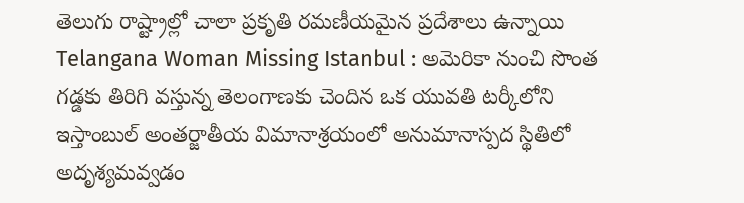తెలుగు రాష్ట్రాల్లో చాలా ప్రకృతి రమణీయమైన ప్రదేశాలు ఉన్నాయి
Telangana Woman Missing Istanbul : అమెరికా నుంచి సొంత గడ్డకు తిరిగి వస్తున్న తెలంగాణకు చెందిన ఒక యువతి టర్కీలోని ఇస్తాంబుల్ అంతర్జాతీయ విమానాశ్రయంలో అనుమానాస్పద స్థితిలో అదృశ్యమవ్వడం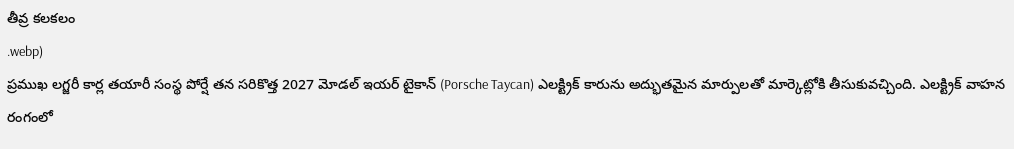తీవ్ర కలకలం
.webp)
ప్రముఖ లగ్జరీ కార్ల తయారీ సంస్థ పోర్షే తన సరికొత్త 2027 మోడల్ ఇయర్ టైకాన్ (Porsche Taycan) ఎలక్ట్రిక్ కారును అద్భుతమైన మార్పులతో మార్కెట్లోకి తీసుకువచ్చింది. ఎలక్ట్రిక్ వాహన రంగంలో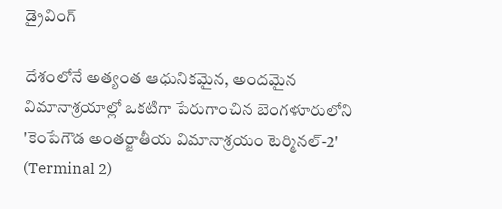డ్రైవింగ్

దేశంలోనే అత్యంత ఆధునికమైన, అందమైన విమానాశ్రయాల్లో ఒకటిగా పేరుగాంచిన బెంగళూరులోని 'కెంపేగౌడ అంతర్జాతీయ విమానాశ్రయం టెర్మినల్-2' (Terminal 2)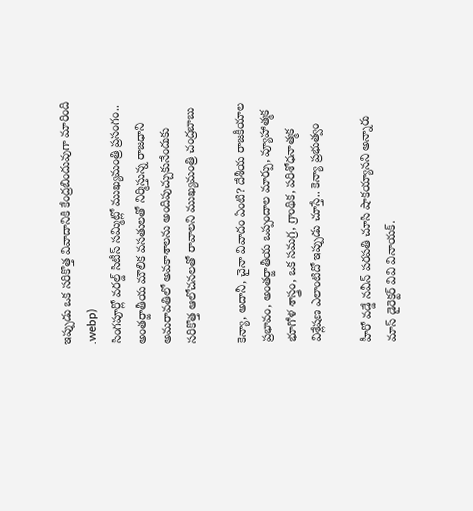ఇప్పుడు ఒక సరికొత్త వివాదానికి కేంద్రబిందువుగా మారింది
.webp)
సింగపూర్లో వరల్డ్ సిటీస్ సమ్మిట్లో ముఖ్యమంత్రి ప్రసంగం.. అంతర్జాతీయ మౌలిక వసతులతో నిర్మిస్తున్న రాజధాని అమరావతిలో అవకాశాలను అందిపుచ్చుకునేందుకు సరికొత్త ఆలోచనలతో రావాలని ముఖ్యమంత్రి చంద్రబాబు

కెన్యా, అదానీ, చైనా వివాదం ఏంటి? దేశీయ రాజకీయాల ప్రభావం, అంతర్జాతీయ ఒప్పందాల మార్పు, వ్యూహాత్మక భూగోళ శాస్త్రం, ఒక సమగ్ర, గ్రాంథిక, పరిశోధనాత్మక విశ్లేషణ ఎలాంటిదో ఇప్పుడు చూస్తే.. కెన్యా ప్రభుత్వం

హీరో వడ్డే నవీన్ పరపతి చూసి షాకయ్యానని అన్నారు మాస్ డైరెక్టర్ వివి వినాయక్.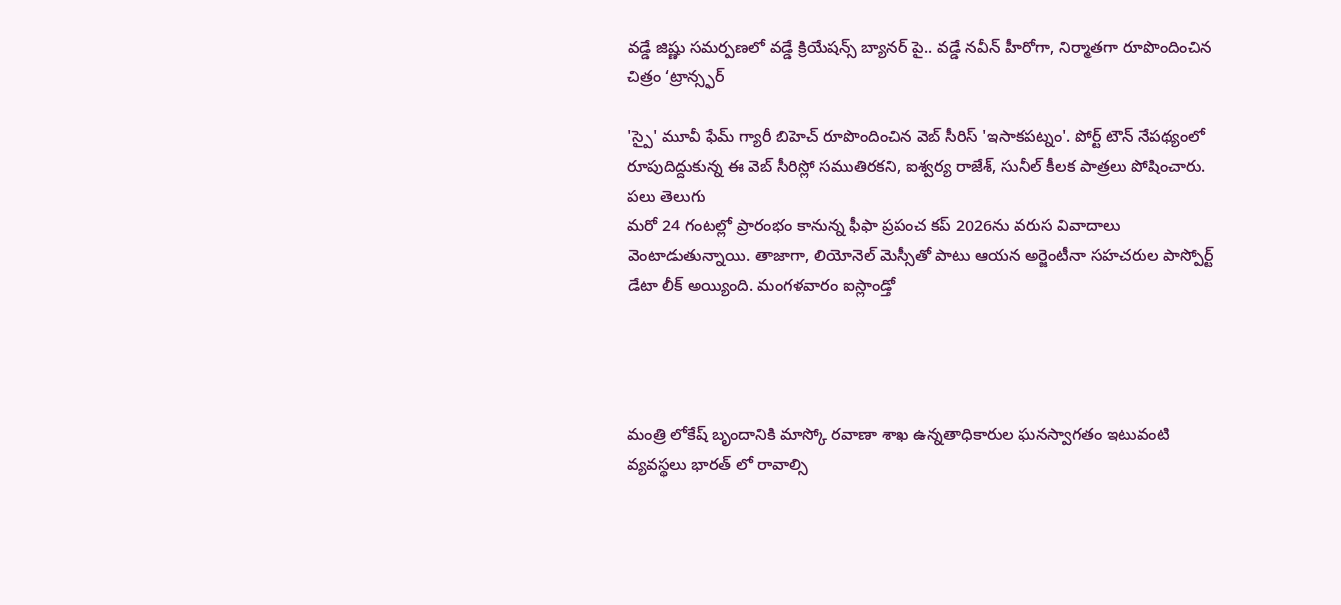వడ్డే జిష్ణు సమర్పణలో వడ్డే క్రియేషన్స్ బ్యానర్ పై.. వడ్డే నవీన్ హీరోగా, నిర్మాతగా రూపొందించిన చిత్రం ‘ట్రాన్స్ఫర్

'స్పై' మూవీ ఫేమ్ గ్యారీ బిహెచ్ రూపొందించిన వెబ్ సీరిస్ 'ఇసాకపట్నం'. పోర్ట్ టౌన్ నేపథ్యంలో రూపుదిద్దుకున్న ఈ వెబ్ సీరిస్లో సముతిరకని, ఐశ్వర్య రాజేశ్, సునీల్ కీలక పాత్రలు పోషించారు. పలు తెలుగు
మరో 24 గంటల్లో ప్రారంభం కానున్న ఫీఫా ప్రపంచ కప్ 2026ను వరుస వివాదాలు వెంటాడుతున్నాయి. తాజాగా, లియోనెల్ మెస్సీతో పాటు ఆయన అర్జెంటీనా సహచరుల పాస్పోర్ట్ డేటా లీక్ అయ్యింది. మంగళవారం ఐస్లాండ్తో




మంత్రి లోకేష్ బృందానికి మాస్కో రవాణా శాఖ ఉన్నతాధికారుల ఘనస్వాగతం ఇటువంటి వ్యవస్థలు భారత్ లో రావాల్సి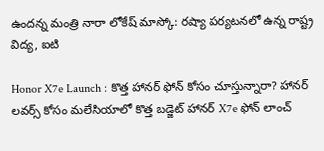ఉందన్న మంత్రి నారా లోకేష్ మాస్కో: రష్యా పర్యటనలో ఉన్న రాష్ట్ర విద్య, ఐటి

Honor X7e Launch : కొత్త హానర్ ఫోన్ కోసం చూస్తున్నారా? హానర్ లవర్స్ కోసం మలేసియాలో కొత్త బడ్జెట్ హానర్ X7e ఫోన్ లాంచ్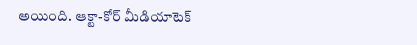అయింది. ఆక్టా-కోర్ మీడియాటెక్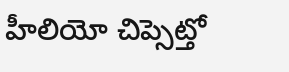హీలియో చిప్సెట్తో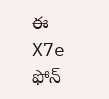ఈ X7e ఫోన్